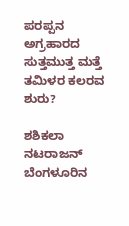ಪರಪ್ಪನ ಅಗ್ರಹಾರದ ಸುತ್ತಮುತ್ತ ಮತ್ತೆ ತಮಿಳರ ಕಲರವ ಶುರು?

ಶಶಿಕಲಾ ನಟರಾಜನ್ ಬೆಂಗಳೂರಿನ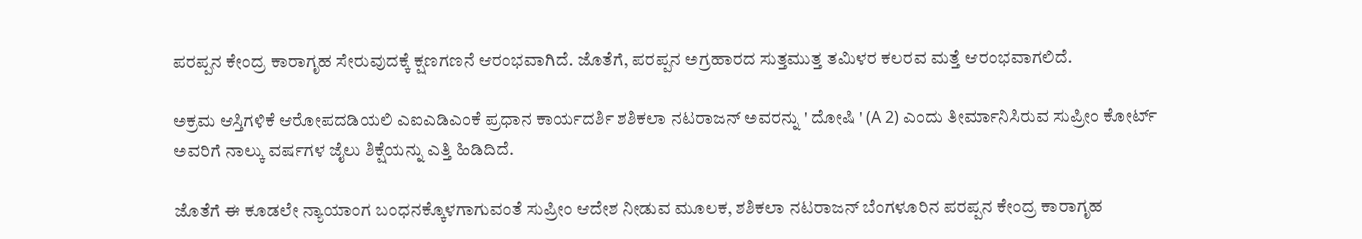ಪರಪ್ಪನ ಕೇಂದ್ರ ಕಾರಾಗೃಹ ಸೇರುವುದಕ್ಕೆ ಕ್ಷಣಗಣನೆ ಆರಂಭವಾಗಿದೆ. ಜೊತೆಗೆ, ಪರಪ್ಪನ ಅಗ್ರಹಾರದ ಸುತ್ತಮುತ್ತ ತಮಿಳರ ಕಲರವ ಮತ್ತೆ ಆರಂಭವಾಗಲಿದೆ.

ಅಕ್ರಮ ಆಸ್ತಿಗಳಿಕೆ ಆರೋಪದಡಿಯಲಿ ಎಐಎಡಿಎಂಕೆ ಪ್ರಧಾನ ಕಾರ್ಯದರ್ಶಿ ಶಶಿಕಲಾ ನಟರಾಜನ್ ಅವರನ್ನು ' ದೋಷಿ ' (A 2) ಎಂದು ತೀರ್ಮಾನಿಸಿರುವ ಸುಪ್ರೀಂ ಕೋರ್ಟ್ ಅವರಿಗೆ ನಾಲ್ಕು ವರ್ಷಗಳ ಜೈಲು ಶಿಕ್ಷೆಯನ್ನು ಎತ್ತಿ ಹಿಡಿದಿದೆ.

ಜೊತೆಗೆ ಈ ಕೂಡಲೇ ನ್ಯಾಯಾಂಗ ಬಂಧನಕ್ಕೊಳಗಾಗುವಂತೆ ಸುಪ್ರೀಂ ಆದೇಶ ನೀಡುವ ಮೂಲಕ, ಶಶಿಕಲಾ ನಟರಾಜನ್ ಬೆಂಗಳೂರಿನ ಪರಪ್ಪನ ಕೇಂದ್ರ ಕಾರಾಗೃಹ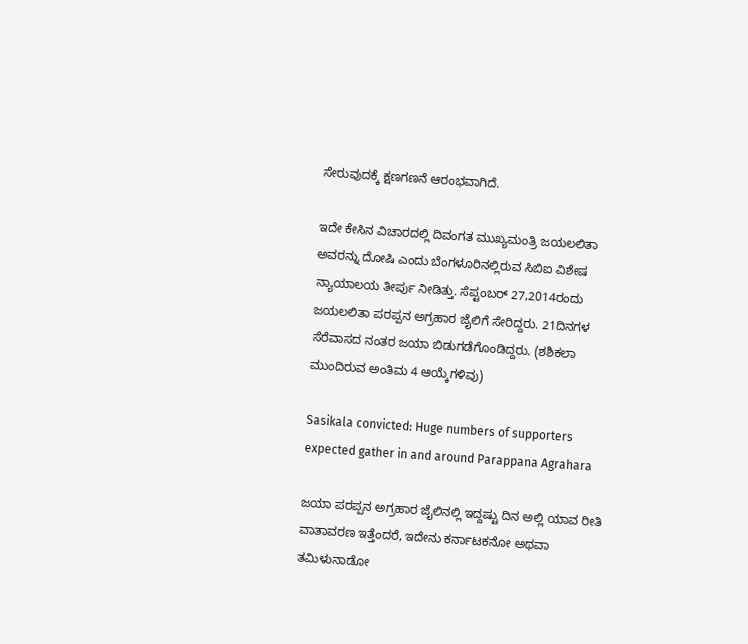ಸೇರುವುದಕ್ಕೆ ಕ್ಷಣಗಣನೆ ಆರಂಭವಾಗಿದೆ.

ಇದೇ ಕೇಸಿನ ವಿಚಾರದಲ್ಲಿ ದಿವಂಗತ ಮುಖ್ಯಮಂತ್ರಿ ಜಯಲಲಿತಾ ಅವರನ್ನು ದೋಷಿ ಎಂದು ಬೆಂಗಳೂರಿನಲ್ಲಿರುವ ಸಿಬಿಐ ವಿಶೇಷ ನ್ಯಾಯಾಲಯ ತೀರ್ಪು ನೀಡಿತ್ತು. ಸೆಪ್ಟಂಬರ್ 27,2014ರಂದು ಜಯಲಲಿತಾ ಪರಪ್ಪನ ಅಗ್ರಹಾರ ಜೈಲಿಗೆ ಸೇರಿದ್ದರು. 21ದಿನಗಳ ಸೆರೆವಾಸದ ನಂತರ ಜಯಾ ಬಿಡುಗಡೆಗೊಂಡಿದ್ದರು. (ಶಶಿಕಲಾ ಮುಂದಿರುವ ಅಂತಿಮ 4 ಆಯ್ಕೆಗಳಿವು)

Sasikala convicted: Huge numbers of supporters expected gather in and around Parappana Agrahara

ಜಯಾ ಪರಪ್ಪನ ಅಗ್ರಹಾರ ಜೈಲಿನಲ್ಲಿ ಇದ್ದಷ್ಟು ದಿನ ಅಲ್ಲಿ ಯಾವ ರೀತಿ ವಾತಾವರಣ ಇತ್ತೆಂದರೆ, ಇದೇನು ಕರ್ನಾಟಕನೋ ಅಥವಾ ತಮಿಳುನಾಡೋ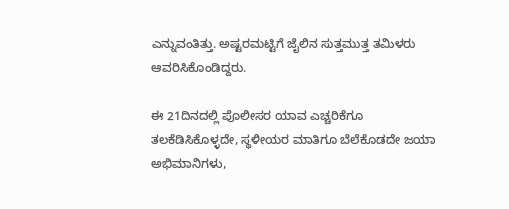ಎನ್ನುವಂತಿತ್ತು. ಅಷ್ಟರಮಟ್ಟಿಗೆ ಜೈಲಿನ ಸುತ್ತಮುತ್ತ ತಮಿಳರು ಆವರಿಸಿಕೊಂಡಿದ್ದರು.

ಈ 21ದಿನದಲ್ಲಿ ಪೊಲೀಸರ ಯಾವ ಎಚ್ಚರಿಕೆಗೂ ತಲಕೆಡಿಸಿಕೊಳ್ಳದೇ, ಸ್ಥಳೀಯರ ಮಾತಿಗೂ ಬೆಲೆಕೊಡದೇ ಜಯಾ ಅಭಿಮಾನಿಗಳು,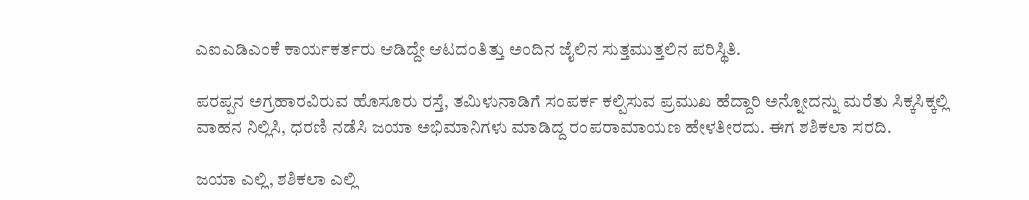ಎಐಎಡಿಎಂಕೆ ಕಾರ್ಯಕರ್ತರು ಆಡಿದ್ದೇ ಆಟದಂತಿತ್ತು ಅಂದಿನ ಜೈಲಿನ ಸುತ್ತಮುತ್ತಲಿನ ಪರಿಸ್ಥಿತಿ.

ಪರಪ್ಪನ ಅಗ್ರಹಾರವಿರುವ ಹೊಸೂರು ರಸ್ತೆ, ತಮಿಳುನಾಡಿಗೆ ಸಂಪರ್ಕ ಕಲ್ಪಿಸುವ ಪ್ರಮುಖ ಹೆದ್ದಾರಿ ಅನ್ನೋದನ್ನು ಮರೆತು ಸಿಕ್ಕಸಿಕ್ಕಲ್ಲಿ ವಾಹನ ನಿಲ್ಲಿಸಿ, ಧರಣಿ ನಡೆಸಿ ಜಯಾ ಅಭಿಮಾನಿಗಳು ಮಾಡಿದ್ದ ರಂಪರಾಮಾಯಣ ಹೇಳತೀರದು. ಈಗ ಶಶಿಕಲಾ ಸರದಿ.

ಜಯಾ ಎಲ್ಲಿ, ಶಶಿಕಲಾ ಎಲ್ಲಿ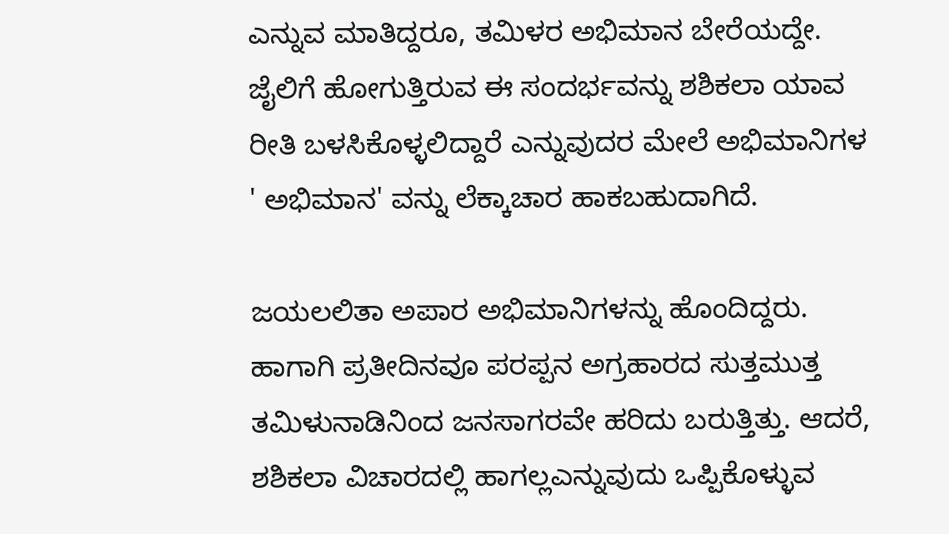ಎನ್ನುವ ಮಾತಿದ್ದರೂ, ತಮಿಳರ ಅಭಿಮಾನ ಬೇರೆಯದ್ದೇ. ಜೈಲಿಗೆ ಹೋಗುತ್ತಿರುವ ಈ ಸಂದರ್ಭವನ್ನು ಶಶಿಕಲಾ ಯಾವ ರೀತಿ ಬಳಸಿಕೊಳ್ಳಲಿದ್ದಾರೆ ಎನ್ನುವುದರ ಮೇಲೆ ಅಭಿಮಾನಿಗಳ ' ಅಭಿಮಾನ' ವನ್ನು ಲೆಕ್ಕಾಚಾರ ಹಾಕಬಹುದಾಗಿದೆ.

ಜಯಲಲಿತಾ ಅಪಾರ ಅಭಿಮಾನಿಗಳನ್ನು ಹೊಂದಿದ್ದರು. ಹಾಗಾಗಿ ಪ್ರತೀದಿನವೂ ಪರಪ್ಪನ ಅಗ್ರಹಾರದ ಸುತ್ತಮುತ್ತ ತಮಿಳುನಾಡಿನಿಂದ ಜನಸಾಗರವೇ ಹರಿದು ಬರುತ್ತಿತ್ತು. ಆದರೆ, ಶಶಿಕಲಾ ವಿಚಾರದಲ್ಲಿ ಹಾಗಲ್ಲಎನ್ನುವುದು ಒಪ್ಪಿಕೊಳ್ಳುವ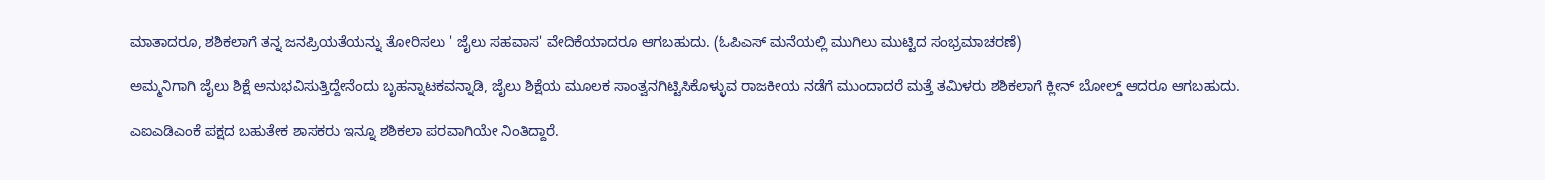ಮಾತಾದರೂ, ಶಶಿಕಲಾಗೆ ತನ್ನ ಜನಪ್ರಿಯತೆಯನ್ನು ತೋರಿಸಲು ' ಜೈಲು ಸಹವಾಸ' ವೇದಿಕೆಯಾದರೂ ಆಗಬಹುದು. (ಓಪಿಎಸ್ ಮನೆಯಲ್ಲಿ ಮುಗಿಲು ಮುಟ್ಟಿದ ಸಂಭ್ರಮಾಚರಣೆ)

ಅಮ್ಮನಿಗಾಗಿ ಜೈಲು ಶಿಕ್ಷೆ ಅನುಭವಿಸುತ್ತಿದ್ದೇನೆಂದು ಬೃಹನ್ನಾಟಕವನ್ನಾಡಿ, ಜೈಲು ಶಿಕ್ಷೆಯ ಮೂಲಕ ಸಾಂತ್ವನಗಿಟ್ಟಿಸಿಕೊಳ್ಳುವ ರಾಜಕೀಯ ನಡೆಗೆ ಮುಂದಾದರೆ ಮತ್ತೆ ತಮಿಳರು ಶಶಿಕಲಾಗೆ ಕ್ಲೀನ್ ಬೋಲ್ಡ್ ಆದರೂ ಆಗಬಹುದು.

ಎಐಎಡಿಎಂಕೆ ಪಕ್ಷದ ಬಹುತೇಕ ಶಾಸಕರು ಇನ್ನೂ ಶಶಿಕಲಾ ಪರವಾಗಿಯೇ ನಿಂತಿದ್ದಾರೆ.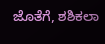ಜೊತೆಗೆ, ಶಶಿಕಲಾ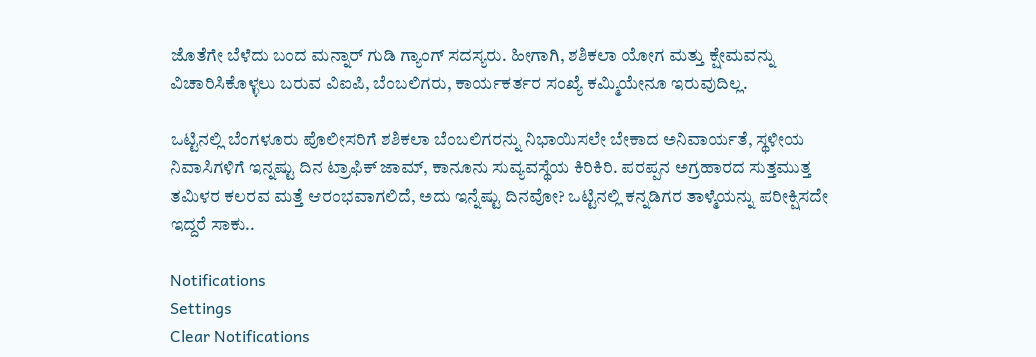ಜೊತೆಗೇ ಬೆಳೆದು ಬಂದ ಮನ್ನಾರ್ ಗುಡಿ ಗ್ಯಾಂಗ್ ಸದಸ್ಯರು. ಹೀಗಾಗಿ, ಶಶಿಕಲಾ ಯೋಗ ಮತ್ತು ಕ್ಷೇಮವನ್ನು ವಿಚಾರಿಸಿಕೊಳ್ಳಲು ಬರುವ ವಿಐಪಿ, ಬೆಂಬಲಿಗರು, ಕಾರ್ಯಕರ್ತರ ಸಂಖ್ಯೆ ಕಮ್ಮಿಯೇನೂ ಇರುವುದಿಲ್ಲ.

ಒಟ್ಟಿನಲ್ಲಿ ಬೆಂಗಳೂರು ಪೊಲೀಸರಿಗೆ ಶಶಿಕಲಾ ಬೆಂಬಲಿಗರನ್ನು ನಿಭಾಯಿಸಲೇ ಬೇಕಾದ ಅನಿವಾರ್ಯತೆ, ಸ್ಥಳೀಯ ನಿವಾಸಿಗಳಿಗೆ ಇನ್ನಷ್ಟು ದಿನ ಟ್ರಾಫಿಕ್ ಜಾಮ್, ಕಾನೂನು ಸುವ್ಯವಸ್ಥೆಯ ಕಿರಿಕಿರಿ. ಪರಪ್ಪನ ಅಗ್ರಹಾರದ ಸುತ್ತಮುತ್ತ ತಮಿಳರ ಕಲರವ ಮತ್ತೆ ಆರಂಭವಾಗಲಿದೆ, ಅದು ಇನ್ನೆಷ್ಟು ದಿನವೋ? ಒಟ್ಟಿನಲ್ಲಿ ಕನ್ನಡಿಗರ ತಾಳ್ಮೆಯನ್ನು ಪರೀಕ್ಷಿಸದೇ ಇದ್ದರೆ ಸಾಕು..

Notifications
Settings
Clear Notifications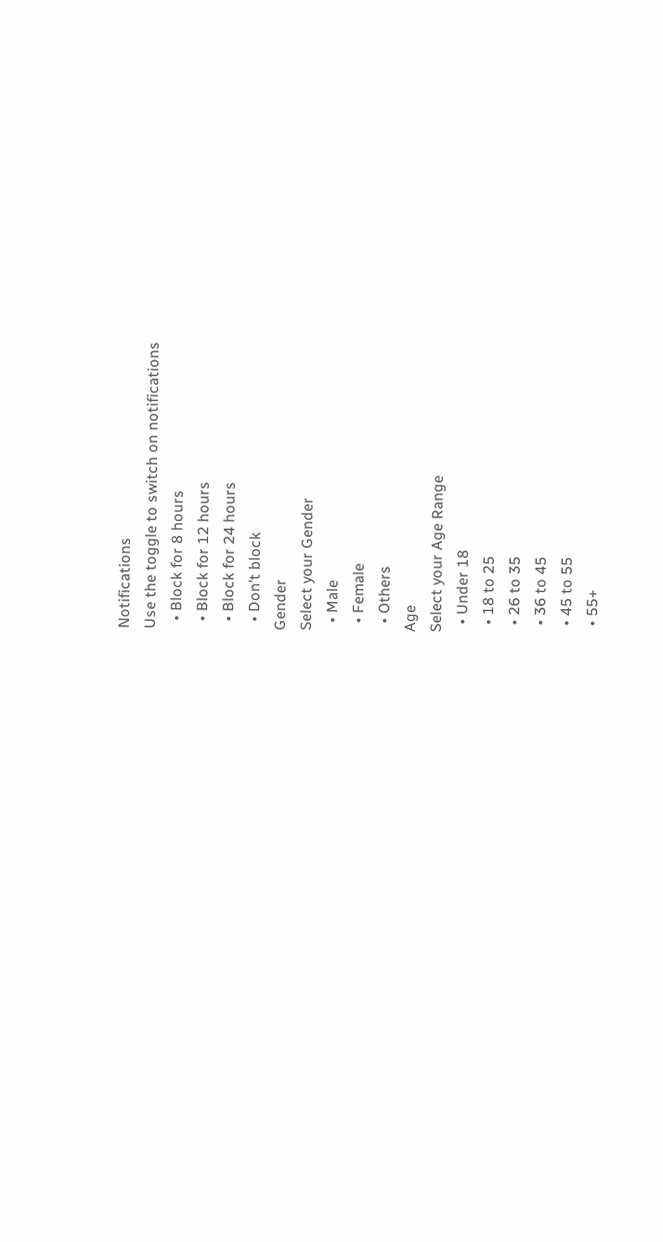Notifications
Use the toggle to switch on notifications
  • Block for 8 hours
  • Block for 12 hours
  • Block for 24 hours
  • Don't block
Gender
Select your Gender
  • Male
  • Female
  • Others
Age
Select your Age Range
  • Under 18
  • 18 to 25
  • 26 to 35
  • 36 to 45
  • 45 to 55
  • 55+